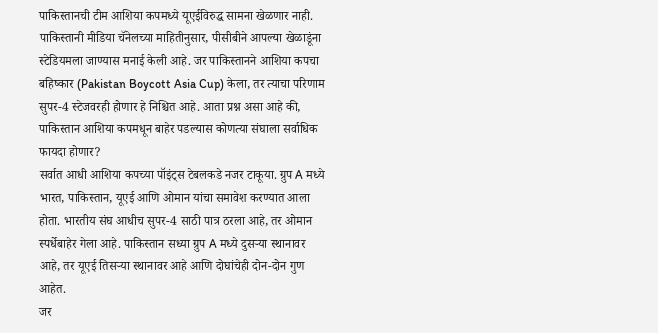पाकिस्तानची टीम आशिया कपमध्ये यूएईविरुद्ध सामना खेळणार नाही. पाकिस्तानी मीडिया चॅनेलच्या माहितीनुसार, पीसीबीने आपल्या खेळाडूंना स्टेडियमला जाण्यास मनाई केली आहे. जर पाकिस्तानने आशिया कपचा बहिष्कार (Pakistan Boycott Asia Cup) केला, तर त्याचा परिणाम सुपर-4 स्टेजवरही होणार हे निश्चित आहे. आता प्रश्न असा आहे की, पाकिस्तान आशिया कपमधून बाहेर पडल्यास कोणत्या संघाला सर्वाधिक फायदा होणार?
सर्वात आधी आशिया कपच्या पॉइंट्स टेबलकडे नजर टाकूया. ग्रुप A मध्ये भारत, पाकिस्तान, यूएई आणि ओमान यांचा समावेश करण्यात आला होता. भारतीय संघ आधीच सुपर-4 साठी पात्र ठरला आहे, तर ओमान स्पर्धेबाहेर गेला आहे. पाकिस्तान सध्या ग्रुप A मध्ये दुसऱ्या स्थानावर आहे, तर यूएई तिसऱ्या स्थानावर आहे आणि दोघांचेही दोन-दोन गुण आहेत.
जर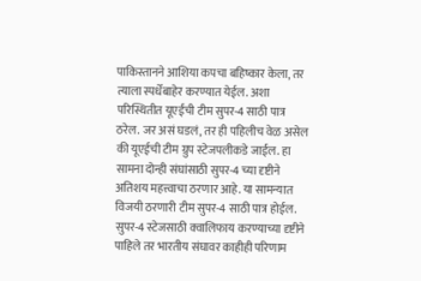पाकिस्तानने आशिया कपचा बहिष्कार केला, तर त्याला स्पर्धेबाहेर करण्यात येईल. अशा परिस्थितीत यूएईची टीम सुपर-4 साठी पात्र ठरेल. जर असं घडलं, तर ही पहिलीच वेळ असेल की यूएईची टीम ग्रुप स्टेजपलीकडे जाईल. हा सामना दोन्ही संघांसाठी सुपर-4 च्या दृष्टीने अतिशय महत्त्वाचा ठरणार आहे. या सामन्यात विजयी ठरणारी टीम सुपर-4 साठी पात्र होईल.
सुपर-4 स्टेजसाठी क्वालिफाय करण्याच्या दृष्टीने पाहिले तर भारतीय संघावर काहीही परिणाम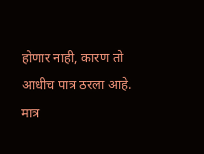होणार नाही, कारण तो आधीच पात्र ठरला आहे. मात्र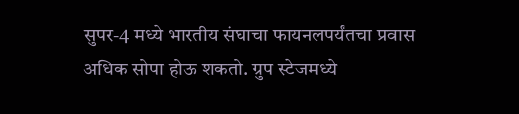सुपर-4 मध्ये भारतीय संघाचा फायनलपर्यंतचा प्रवास अधिक सोपा होऊ शकतो. ग्रुप स्टेजमध्ये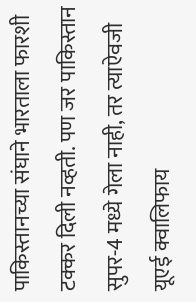पाकिस्तानच्या संघाने भारताला फारशी टक्कर दिली नव्हती. पण जर पाकिस्तान सुपर-4 मध्ये गेला नाही, तर त्याऐवजी यूएई क्वालिफाय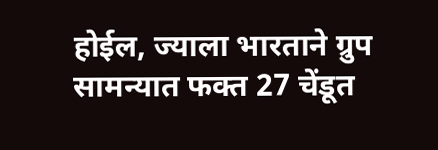होईल, ज्याला भारताने ग्रुप सामन्यात फक्त 27 चेंडूत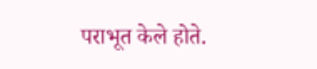पराभूत केले होते.